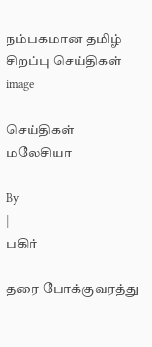நம்பகமான தமிழ் சிறப்பு செய்திகள்
image

செய்திகள் மலேசியா

By
|
பகிர்

தரை போக்குவரத்து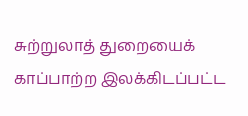சுற்றுலாத் துறையைக் காப்பாற்ற இலக்கிடப்பட்ட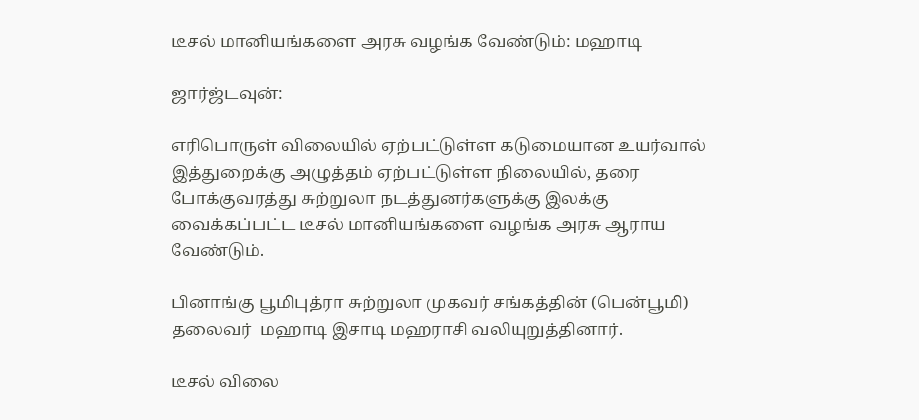டீசல் மானியங்களை அரசு வழங்க வேண்டும்: மஹாடி

ஜார்ஜ்டவுன்:

எரிபொருள் விலையில் ஏற்பட்டுள்ள கடுமையான உயர்வால் இத்துறைக்கு அழுத்தம் ஏற்பட்டுள்ள நிலையில், தரை போக்குவரத்து சுற்றுலா நடத்துனர்களுக்கு இலக்கு வைக்கப்பட்ட டீசல் மானியங்களை வழங்க அரசு ஆராய வேண்டும்.

பினாங்கு பூமிபுத்ரா சுற்றுலா முகவர் சங்கத்தின் (பென்பூமி) தலைவர்  மஹாடி இசாடி மஹராசி வலியுறுத்தினார்.

டீசல் விலை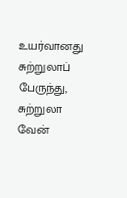உயர்வானது சுற்றுலாப் பேருந்து, சுற்றுலா வேன்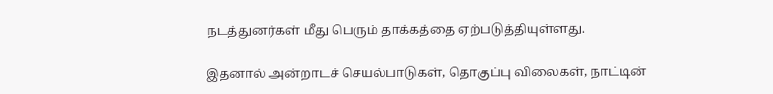நடத்துனர்கள் மீது பெரும் தாக்கத்தை ஏற்படுத்தியுள்ளது.

இதனால் அன்றாடச் செயல்பாடுகள், தொகுப்பு விலைகள், நாட்டின்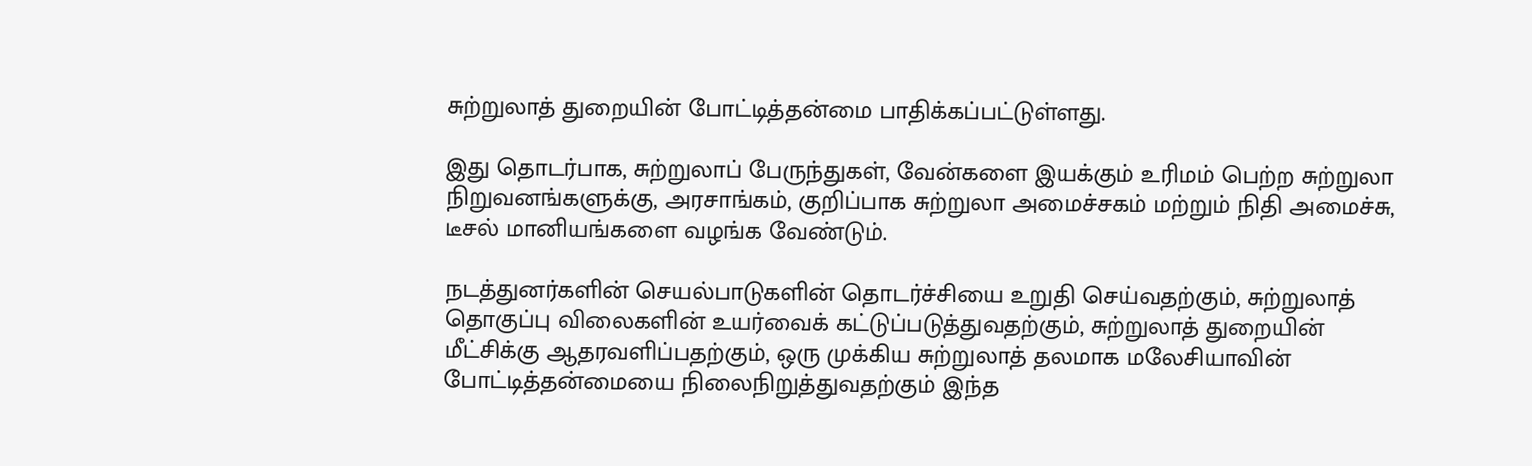சுற்றுலாத் துறையின் போட்டித்தன்மை பாதிக்கப்பட்டுள்ளது.

இது தொடர்பாக, சுற்றுலாப் பேருந்துகள், வேன்களை இயக்கும் உரிமம் பெற்ற சுற்றுலா நிறுவனங்களுக்கு, அரசாங்கம், குறிப்பாக சுற்றுலா அமைச்சகம் மற்றும் நிதி அமைச்சு, டீசல் மானியங்களை வழங்க வேண்டும்.

நடத்துனர்களின் செயல்பாடுகளின் தொடர்ச்சியை உறுதி செய்வதற்கும், சுற்றுலாத் தொகுப்பு விலைகளின் உயர்வைக் கட்டுப்படுத்துவதற்கும், சுற்றுலாத் துறையின் மீட்சிக்கு ஆதரவளிப்பதற்கும், ஒரு முக்கிய சுற்றுலாத் தலமாக மலேசியாவின் போட்டித்தன்மையை நிலைநிறுத்துவதற்கும் இந்த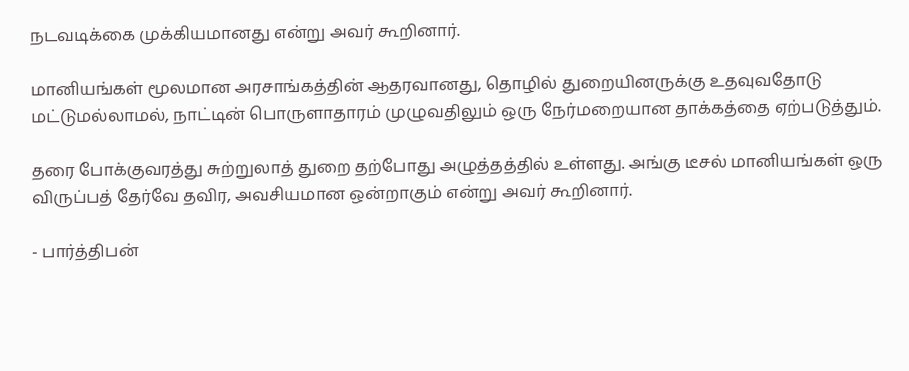நடவடிக்கை முக்கியமானது என்று அவர் கூறினார்.

மானியங்கள் மூலமான அரசாங்கத்தின் ஆதரவானது, தொழில் துறையினருக்கு உதவுவதோடு மட்டுமல்லாமல், நாட்டின் பொருளாதாரம் முழுவதிலும் ஒரு நேர்மறையான தாக்கத்தை ஏற்படுத்தும்.

தரை போக்குவரத்து சுற்றுலாத் துறை தற்போது அழுத்தத்தில் உள்ளது. அங்கு டீசல் மானியங்கள் ஒரு விருப்பத் தேர்வே தவிர, அவசியமான ஒன்றாகும் என்று அவர் கூறினார்.

- பார்த்திபன்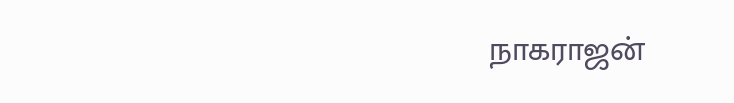நாகராஜன்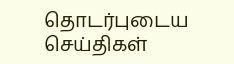தொடர்புடைய செய்திகள்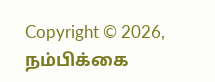Copyright © 2026, நம்பிக்கை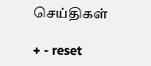செய்திகள்

+ - reset